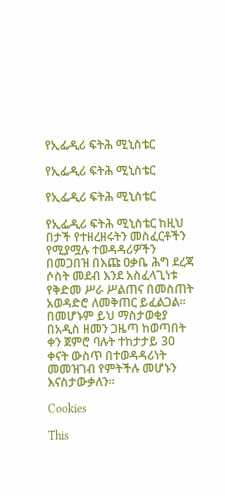የኢፌዲሪ ፍትሕ ሚኒስቴር

የኢፌዲሪ ፍትሕ ሚኒስቴር

የኢፌዲሪ ፍትሕ ሚኒስቴር

የኢፌዲሪ ፍትሕ ሚኒስቴር ከዚህ በታች የተዘረዘሩትን መስፈርቶችን የሚያሟሉ ተወዳዳሪዎችን በመጋበዝ በእጩ ዐቃቤ ሕግ ደረጃ ሶስት መደብ እንደ አስፈላጊነቱ የቅድመ ሥራ ሥልጠና በመስጠት አወዳድሮ ለመቅጠር ይፈልጋል፡፡ በመሆኑም ይህ ማስታወቂያ በአዲስ ዘመን ጋዜጣ ከወጣበት ቀን ጀምሮ ባሉት ተከታታይ 30 ቀናት ውስጥ በተወዳዳሪነት መመዝገብ የምትችሉ መሆኑን እናስታውቃለን፡፡

Cookies

This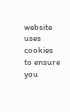website uses cookies to ensure you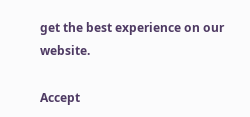get the best experience on our website.

Accept